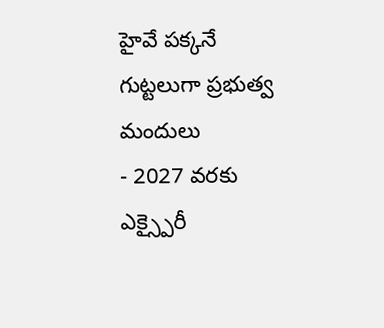హైవే పక్కనే గుట్టలుగా ప్రభుత్వ మందులు
- 2027 వరకు ఎక్స్పైరీ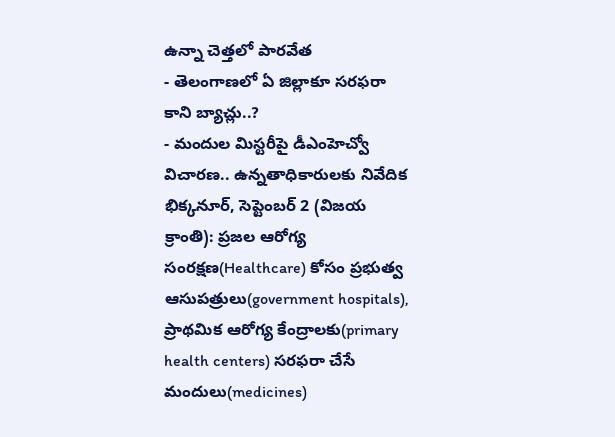ఉన్నా చెత్తలో పారవేత
- తెలంగాణలో ఏ జిల్లాకూ సరఫరా కాని బ్యాచ్లు..?
- మందుల మిస్టరీపై డీఎంహెచ్వో విచారణ.. ఉన్నతాధికారులకు నివేదిక
భిక్కనూర్, సెప్టెంబర్ 2 (విజయ క్రాంతి): ప్రజల ఆరోగ్య సంరక్షణ(Healthcare) కోసం ప్రభుత్వ ఆసుపత్రులు(government hospitals), ప్రాథమిక ఆరోగ్య కేంద్రాలకు(primary health centers) సరఫరా చేసే మందులు(medicines)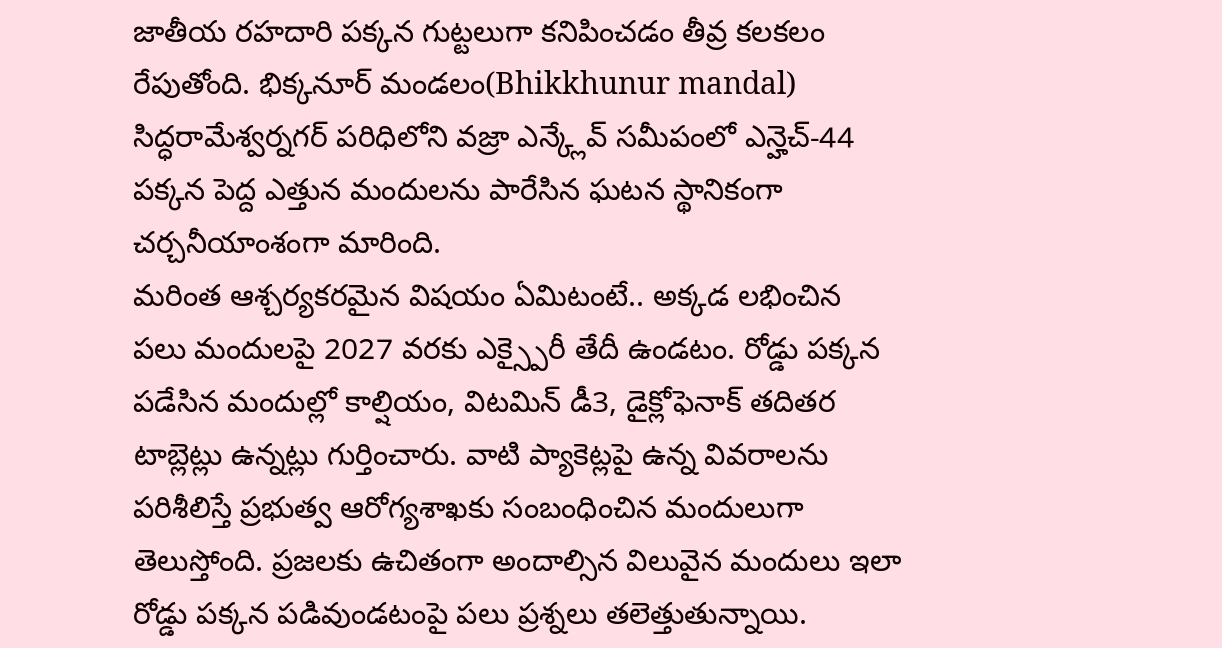జాతీయ రహదారి పక్కన గుట్టలుగా కనిపించడం తీవ్ర కలకలం రేపుతోంది. భిక్కనూర్ మండలం(Bhikkhunur mandal) సిద్ధరామేశ్వర్నగర్ పరిధిలోని వజ్రా ఎన్క్లేవ్ సమీపంలో ఎన్హెచ్-44 పక్కన పెద్ద ఎత్తున మందులను పారేసిన ఘటన స్థానికంగా చర్చనీయాంశంగా మారింది.
మరింత ఆశ్చర్యకరమైన విషయం ఏమిటంటే.. అక్కడ లభించిన పలు మందులపై 2027 వరకు ఎక్స్పైరీ తేదీ ఉండటం. రోడ్డు పక్కన పడేసిన మందుల్లో కాల్షియం, విటమిన్ డీ3, డైక్లోఫెనాక్ తదితర టాబ్లెట్లు ఉన్నట్లు గుర్తించారు. వాటి ప్యాకెట్లపై ఉన్న వివరాలను పరిశీలిస్తే ప్రభుత్వ ఆరోగ్యశాఖకు సంబంధించిన మందులుగా తెలుస్తోంది. ప్రజలకు ఉచితంగా అందాల్సిన విలువైన మందులు ఇలా రోడ్డు పక్కన పడివుండటంపై పలు ప్రశ్నలు తలెత్తుతున్నాయి.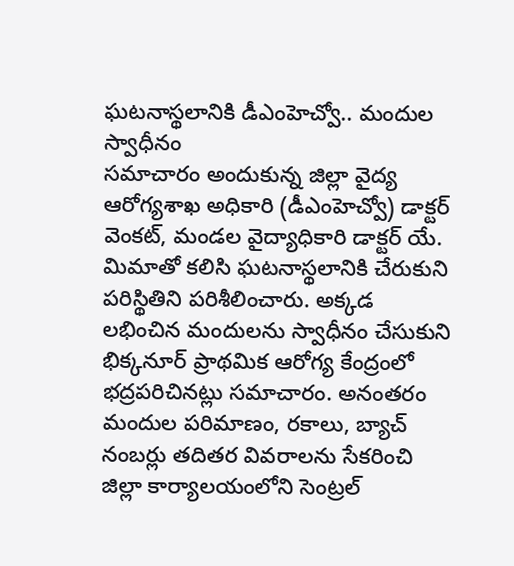ఘటనాస్థలానికి డీఎంహెచ్వో.. మందుల స్వాధీనం
సమాచారం అందుకున్న జిల్లా వైద్య ఆరోగ్యశాఖ అధికారి (డీఎంహెచ్వో) డాక్టర్ వెంకట్, మండల వైద్యాధికారి డాక్టర్ యే. మిమాతో కలిసి ఘటనాస్థలానికి చేరుకుని పరిస్థితిని పరిశీలించారు. అక్కడ లభించిన మందులను స్వాధీనం చేసుకుని భిక్కనూర్ ప్రాథమిక ఆరోగ్య కేంద్రంలో భద్రపరిచినట్లు సమాచారం. అనంతరం మందుల పరిమాణం, రకాలు, బ్యాచ్ నంబర్లు తదితర వివరాలను సేకరించి జిల్లా కార్యాలయంలోని సెంట్రల్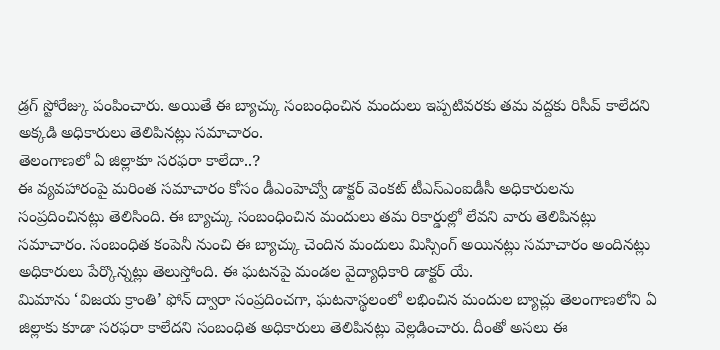డ్రగ్ స్టోరేజ్కు పంపించారు. అయితే ఈ బ్యాచ్కు సంబంధించిన మందులు ఇప్పటివరకు తమ వద్దకు రిసీవ్ కాలేదని అక్కడి అధికారులు తెలిపినట్లు సమాచారం.
తెలంగాణలో ఏ జిల్లాకూ సరఫరా కాలేదా..?
ఈ వ్యవహారంపై మరింత సమాచారం కోసం డీఎంహెచ్వో డాక్టర్ వెంకట్ టీఎస్ఎంఐడీసీ అధికారులను సంప్రదించినట్లు తెలిసింది. ఈ బ్యాచ్కు సంబంధించిన మందులు తమ రికార్డుల్లో లేవని వారు తెలిపినట్లు సమాచారం. సంబంధిత కంపెనీ నుంచి ఈ బ్యాచ్కు చెందిన మందులు మిస్సింగ్ అయినట్లు సమాచారం అందినట్లు అధికారులు పేర్కొన్నట్లు తెలుస్తోంది. ఈ ఘటనపై మండల వైద్యాధికారి డాక్టర్ యే.
మిమాను ‘విజయ క్రాంతి’ ఫోన్ ద్వారా సంప్రదించగా, ఘటనాస్థలంలో లభించిన మందుల బ్యాచ్లు తెలంగాణలోని ఏ జిల్లాకు కూడా సరఫరా కాలేదని సంబంధిత అధికారులు తెలిపినట్లు వెల్లడించారు. దీంతో అసలు ఈ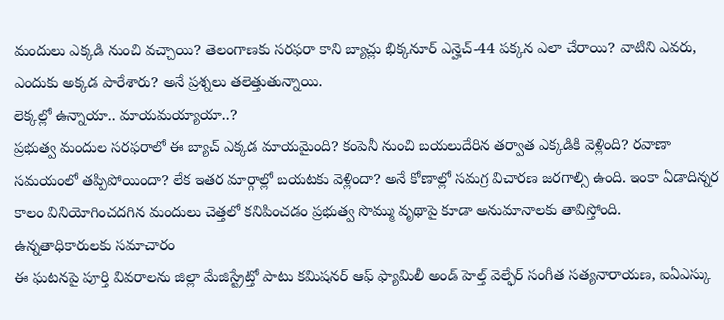మందులు ఎక్కడి నుంచి వచ్చాయి? తెలంగాణకు సరఫరా కాని బ్యాచ్లు భిక్కనూర్ ఎన్హెచ్-44 పక్కన ఎలా చేరాయి? వాటిని ఎవరు, ఎందుకు అక్కడ పారేశారు? అనే ప్రశ్నలు తలెత్తుతున్నాయి.
లెక్కల్లో ఉన్నాయా.. మాయమయ్యాయా..?
ప్రభుత్వ మందుల సరఫరాలో ఈ బ్యాచ్ ఎక్కడ మాయమైంది? కంపెనీ నుంచి బయలుదేరిన తర్వాత ఎక్కడికి వెళ్లింది? రవాణా సమయంలో తప్పిపోయిందా? లేక ఇతర మార్గాల్లో బయటకు వెళ్లిందా? అనే కోణాల్లో సమగ్ర విచారణ జరగాల్సి ఉంది. ఇంకా ఏడాదిన్నర కాలం వినియోగించదగిన మందులు చెత్తలో కనిపించడం ప్రభుత్వ సొమ్ము వృథాపై కూడా అనుమానాలకు తావిస్తోంది.
ఉన్నతాధికారులకు సమాచారం
ఈ ఘటనపై పూర్తి వివరాలను జిల్లా మేజిస్ట్రేట్తో పాటు కమిషనర్ ఆఫ్ ఫ్యామిలీ అండ్ హెల్త్ వెల్ఫేర్ సంగీత సత్యనారాయణ, ఐఏఎస్కు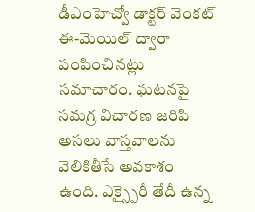డీఎంహెచ్వో డాక్టర్ వెంకట్ ఈ-మెయిల్ ద్వారా పంపించినట్లు సమాచారం. ఘటనపై సమగ్ర విచారణ జరిపి అసలు వాస్తవాలను వెలికితీసే అవకాశం ఉంది. ఎక్స్పైరీ తేదీ ఉన్న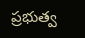ప్రభుత్వ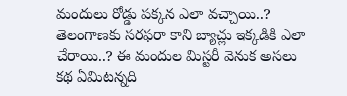మందులు రోడ్డు పక్కన ఎలా వచ్చాయి..? తెలంగాణకు సరఫరా కాని బ్యాచ్లు ఇక్కడికి ఎలా చేరాయి..? ఈ మందుల మిస్టరీ వెనుక అసలు కథ ఏమిటన్నది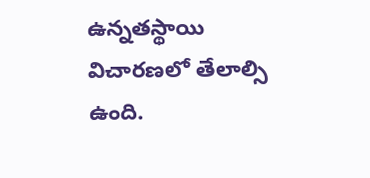ఉన్నతస్థాయి విచారణలో తేలాల్సి ఉంది.